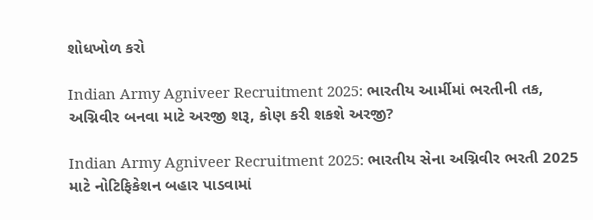શોધખોળ કરો

Indian Army Agniveer Recruitment 2025: ભારતીય આર્મીમાં ભરતીની તક, અગ્નિવીર બનવા માટે અરજી શરૂ, કોણ કરી શકશે અરજી?

Indian Army Agniveer Recruitment 2025: ભારતીય સેના અગ્નિવીર ભરતી 2025 માટે નોટિફિકેશન બહાર પાડવામાં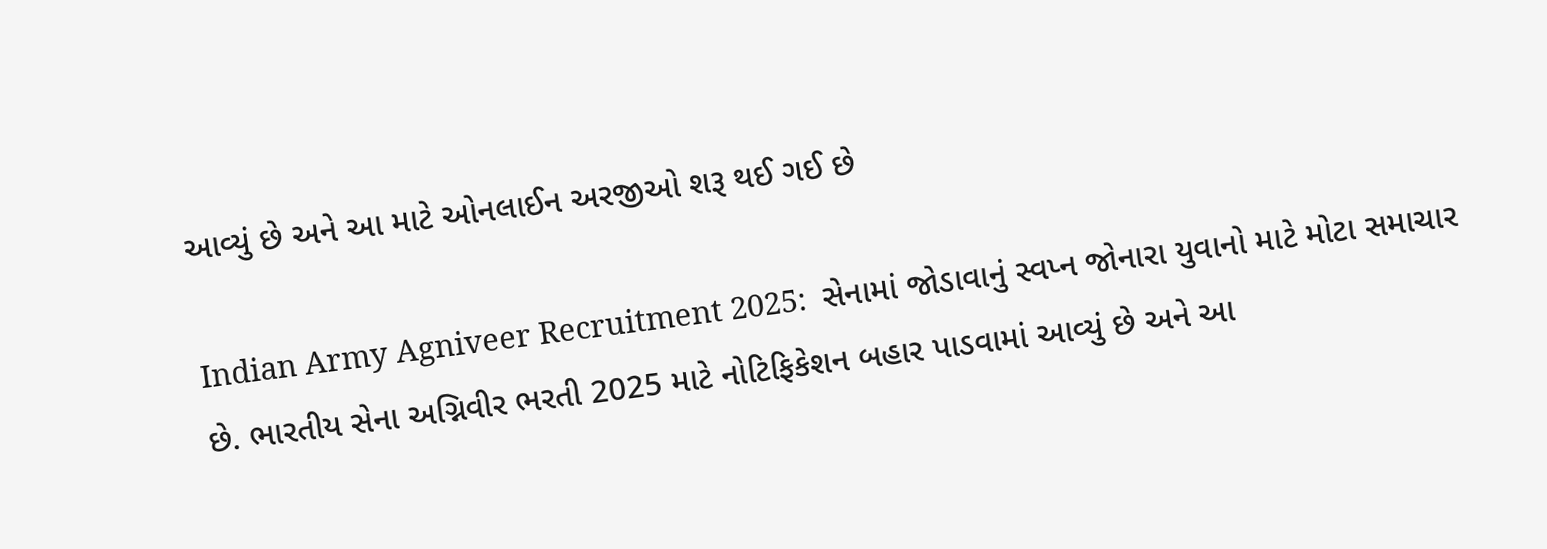આવ્યું છે અને આ માટે ઓનલાઈન અરજીઓ શરૂ થઈ ગઈ છે

Indian Army Agniveer Recruitment 2025:  સેનામાં જોડાવાનું સ્વપ્ન જોનારા યુવાનો માટે મોટા સમાચાર છે. ભારતીય સેના અગ્નિવીર ભરતી 2025 માટે નોટિફિકેશન બહાર પાડવામાં આવ્યું છે અને આ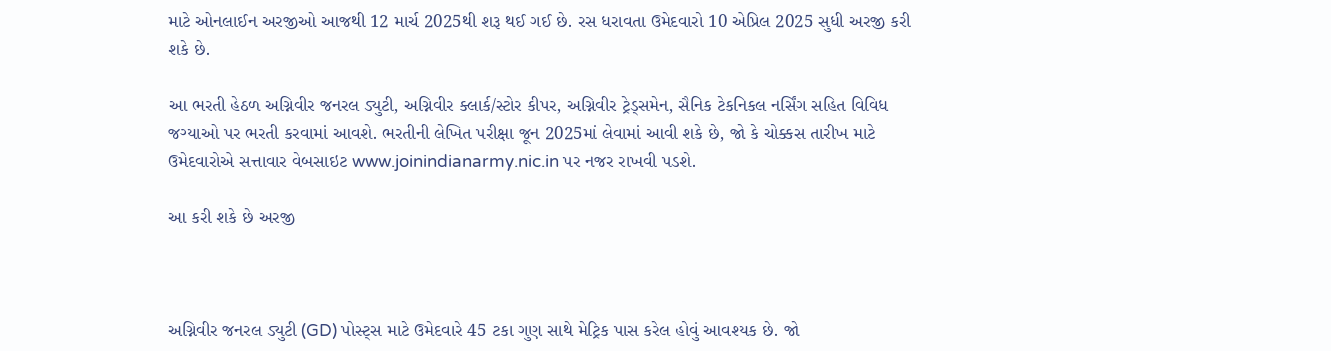માટે ઓનલાઈન અરજીઓ આજથી 12 માર્ચ 2025થી શરૂ થઈ ગઈ છે. રસ ધરાવતા ઉમેદવારો 10 એપ્રિલ 2025 સુધી અરજી કરી શકે છે.

આ ભરતી હેઠળ અગ્નિવીર જનરલ ડ્યુટી, અગ્નિવીર ક્લાર્ક/સ્ટોર કીપર, અગ્નિવીર ટ્રેડ્સમેન, સૈનિક ટેકનિકલ નર્સિંગ સહિત વિવિધ જગ્યાઓ પર ભરતી કરવામાં આવશે. ભરતીની લેખિત પરીક્ષા જૂન 2025માં લેવામાં આવી શકે છે, જો કે ચોક્કસ તારીખ માટે ઉમેદવારોએ સત્તાવાર વેબસાઇટ www.joinindianarmy.nic.in પર નજર રાખવી પડશે.

આ કરી શકે છે અરજી



અગ્નિવીર જનરલ ડ્યુટી (GD) પોસ્ટ્સ માટે ઉમેદવારે 45 ટકા ગુણ સાથે મેટ્રિક પાસ કરેલ હોવું આવશ્યક છે. જો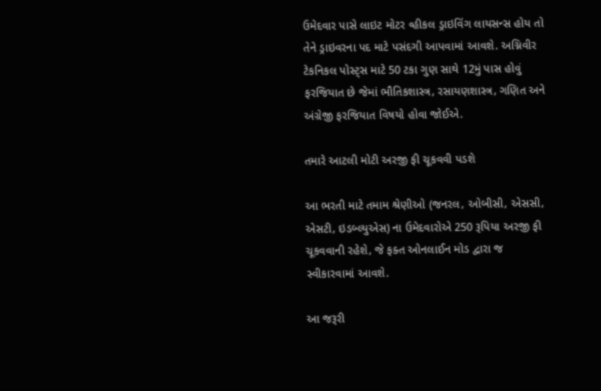ઉમેદવાર પાસે લાઇટ મોટર વ્હીકલ ડ્રાઇવિંગ લાયસન્સ હોય તો તેને ડ્રાઇવરના પદ માટે પસંદગી આપવામાં આવશે. અગ્નિવીર ટેકનિકલ પોસ્ટ્સ માટે 50 ટકા ગુણ સાથે 12મું પાસ હોવું ફરજિયાત છે જેમાં ભૌતિકશાસ્ત્ર, રસાયણશાસ્ત્ર, ગણિત અને અંગ્રેજી ફરજિયાત વિષયો હોવા જોઈએ.

તમારે આટલી મોટી અરજી ફી ચૂકવવી પડશે

આ ભરતી માટે તમામ શ્રેણીઓ (જનરલ, ઓબીસી, એસસી, એસટી, ઇડબ્લ્યુએસ) ના ઉમેદવારોએ 250 રૂપિયા અરજી ફી ચૂકવવાની રહેશે, જે ફક્ત ઓનલાઈન મોડ દ્વારા જ સ્વીકારવામાં આવશે.

આ જરૂરી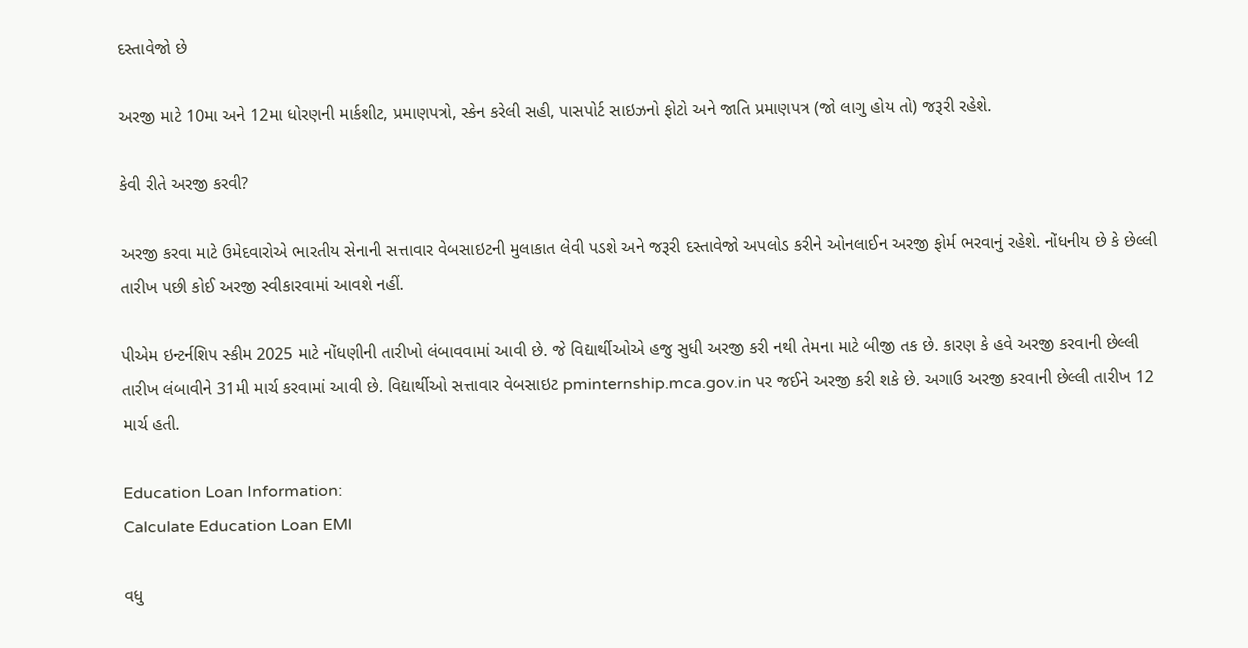દસ્તાવેજો છે

અરજી માટે 10મા અને 12મા ધોરણની માર્કશીટ, પ્રમાણપત્રો, સ્કેન કરેલી સહી, પાસપોર્ટ સાઇઝનો ફોટો અને જાતિ પ્રમાણપત્ર (જો લાગુ હોય તો) જરૂરી રહેશે.

કેવી રીતે અરજી કરવી?

અરજી કરવા માટે ઉમેદવારોએ ભારતીય સેનાની સત્તાવાર વેબસાઇટની મુલાકાત લેવી પડશે અને જરૂરી દસ્તાવેજો અપલોડ કરીને ઓનલાઈન અરજી ફોર્મ ભરવાનું રહેશે. નોંધનીય છે કે છેલ્લી તારીખ પછી કોઈ અરજી સ્વીકારવામાં આવશે નહીં.

પીએમ ઇન્ટર્નશિપ સ્કીમ 2025 માટે નોંધણીની તારીખો લંબાવવામાં આવી છે. જે વિદ્યાર્થીઓએ હજુ સુધી અરજી કરી નથી તેમના માટે બીજી તક છે. કારણ કે હવે અરજી કરવાની છેલ્લી તારીખ લંબાવીને 31મી માર્ચ કરવામાં આવી છે. વિદ્યાર્થીઓ સત્તાવાર વેબસાઇટ pminternship.mca.gov.in પર જઈને અરજી કરી શકે છે. અગાઉ અરજી કરવાની છેલ્લી તારીખ 12 માર્ચ હતી.

Education Loan Information:
Calculate Education Loan EMI

વધુ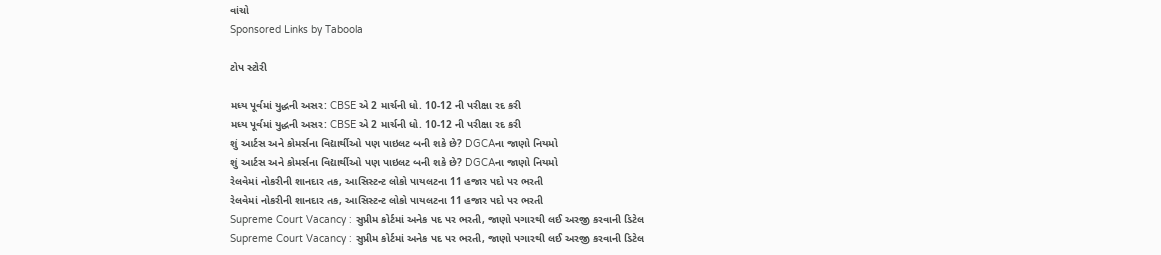વાંચો
Sponsored Links by Taboola

ટોપ સ્ટોરી

મધ્ય પૂર્વમાં યુદ્ધની અસર: CBSE એ 2 માર્ચની ધો. 10-12 ની પરીક્ષા રદ કરી
મધ્ય પૂર્વમાં યુદ્ધની અસર: CBSE એ 2 માર્ચની ધો. 10-12 ની પરીક્ષા રદ કરી
શું આર્ટસ અને કોમર્સના વિદ્યાર્થીઓ પણ પાઇલટ બની શકે છે? DGCAના જાણો નિયમો
શું આર્ટસ અને કોમર્સના વિદ્યાર્થીઓ પણ પાઇલટ બની શકે છે? DGCAના જાણો નિયમો
રેલવેમાં નોકરીની શાનદાર તક, આસિસ્ટન્ટ લોકો પાયલટના 11 હજાર પદો પર ભરતી
રેલવેમાં નોકરીની શાનદાર તક, આસિસ્ટન્ટ લોકો પાયલટના 11 હજાર પદો પર ભરતી
Supreme Court Vacancy : સુપ્રીમ કોર્ટમાં અનેક પદ પર ભરતી, જાણો પગારથી લઈ અરજી કરવાની ડિટેલ
Supreme Court Vacancy : સુપ્રીમ કોર્ટમાં અનેક પદ પર ભરતી, જાણો પગારથી લઈ અરજી કરવાની ડિટેલ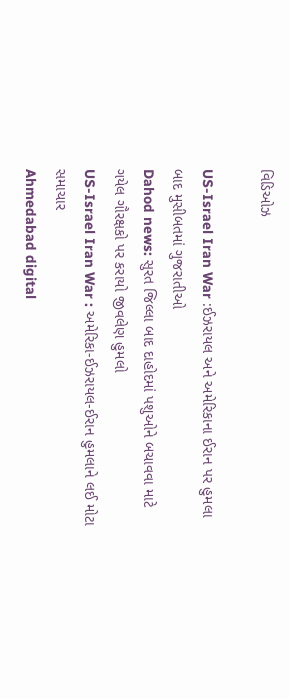વિડિઓઝ

US-Israel Iran War :ઈઝરાયલ અને અમેરિકાના ઈરાન પર હુમલા બાદ મુસીબતમાં ગુજરાતીઓ
Dahod news: સુરત જિલ્લા બાદ દાહોદમાં પશુઓને બચાવવા માટે ગયેલ ગૌરક્ષકો પર કરાયો જીવલેણ હુમલો
US-Israel Iran War : અમેરિકા-ઈઝરાયલ-ઈરાન હુમલાને લઈ મોટા સમાચાર
Ahmedabad digital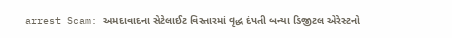arrest Scam: અમદાવાદના સેટેલાઈટ વિસ્તારમાં વૃદ્ધ દંપતી બન્યા ડિજીટલ એરેસ્ટનો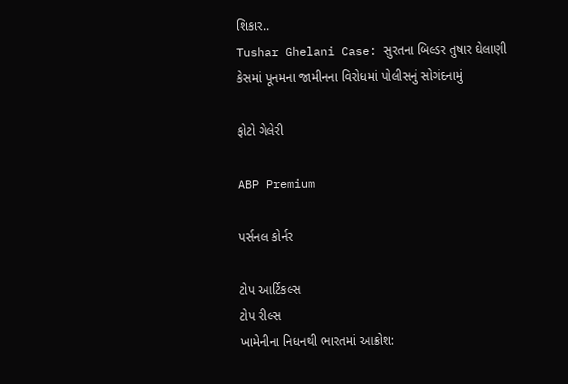શિકાર..
Tushar Ghelani Case: સુરતના બિલ્ડર તુષાર ઘેલાણી કેસમાં પૂનમના જામીનના વિરોધમાં પોલીસનું સોગંદનામું

ફોટો ગેલેરી

ABP Premium

પર્સનલ કોર્નર

ટોપ આર્ટિકલ્સ
ટોપ રીલ્સ
ખામેનીના નિધનથી ભારતમાં આક્રોશ: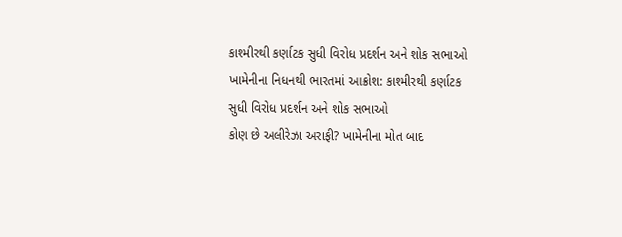કાશ્મીરથી કર્ણાટક સુધી વિરોધ પ્રદર્શન અને શોક સભાઓ
ખામેનીના નિધનથી ભારતમાં આક્રોશ: કાશ્મીરથી કર્ણાટક સુધી વિરોધ પ્રદર્શન અને શોક સભાઓ
કોણ છે અલીરેઝા અરાફી? ખામેનીના મોત બાદ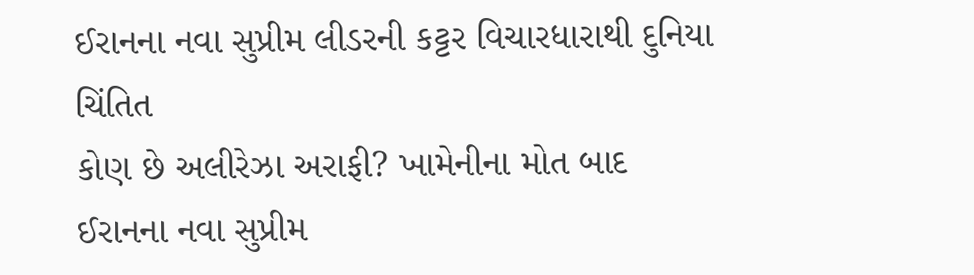ઈરાનના નવા સુપ્રીમ લીડરની કટ્ટર વિચારધારાથી દુનિયા ચિંતિત
કોણ છે અલીરેઝા અરાફી? ખામેનીના મોત બાદ ઈરાનના નવા સુપ્રીમ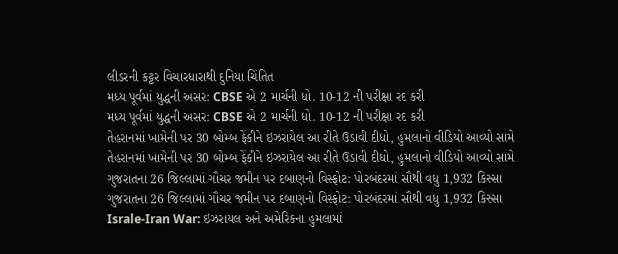લીડરની કટ્ટર વિચારધારાથી દુનિયા ચિંતિત
મધ્ય પૂર્વમાં યુદ્ધની અસર: CBSE એ 2 માર્ચની ધો. 10-12 ની પરીક્ષા રદ કરી
મધ્ય પૂર્વમાં યુદ્ધની અસર: CBSE એ 2 માર્ચની ધો. 10-12 ની પરીક્ષા રદ કરી
તેહરાનમાં ખામેની પર 30 બોમ્બ ફેંકીને ઇઝરાયેલ આ રીતે ઉડાવી દીધો, હુમલાનો વીડિયો આવ્યો સામે
તેહરાનમાં ખામેની પર 30 બોમ્બ ફેંકીને ઇઝરાયેલ આ રીતે ઉડાવી દીધો, હુમલાનો વીડિયો આવ્યો સામે
ગુજરાતના 26 જિલ્લામાં ગૌચર જમીન પર દબાણનો વિસ્ફોટ: પોરબંદરમાં સૌથી વધુ 1,932 કિસ્સા
ગુજરાતના 26 જિલ્લામાં ગૌચર જમીન પર દબાણનો વિસ્ફોટ: પોરબંદરમાં સૌથી વધુ 1,932 કિસ્સા
Israle-Iran War: ઇઝરાયલ અને અમેરિકના હુમલામાં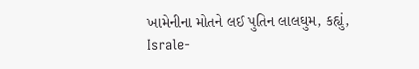ખામેનીના મોતને લઈ પુતિન લાલઘુમ, કહ્યું,
Israle-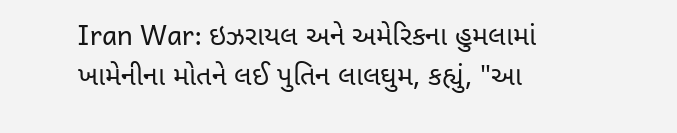Iran War: ઇઝરાયલ અને અમેરિકના હુમલામાં ખામેનીના મોતને લઈ પુતિન લાલઘુમ, કહ્યું, "આ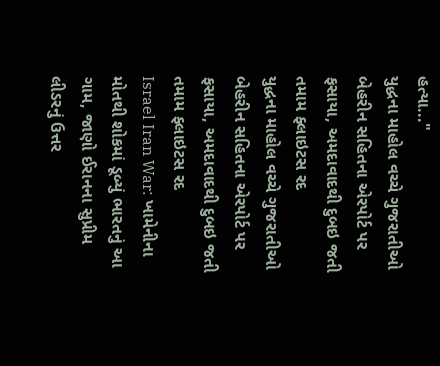હત્યા..."
યુદ્ધના માહોલ વચ્ચે ગુજરાતીઓ બેહરીન સહિતના એરપોર્ટ પર ફસાયા, અમદાવાદથી દુબઇ જતી તમામ ફ્લાઇટસ રદ
યુદ્ધના માહોલ વચ્ચે ગુજરાતીઓ બેહરીન સહિતના એરપોર્ટ પર ફસાયા, અમદાવાદથી દુબઇ જતી તમામ ફ્લાઇટસ રદ
Israel Iran War: ખામેનીના મોતથી શોકમાં ડૂબ્યું ભારતનું આ ગામ, જાણો ઈરાનના સુપ્રીમ લીડરનું ઉત્તર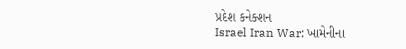પ્રદેશ કનેક્શન
Israel Iran War: ખામેનીના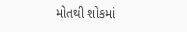મોતથી શોકમાં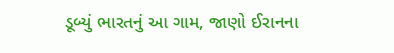ડૂબ્યું ભારતનું આ ગામ, જાણો ઈરાનના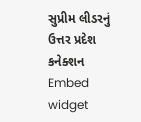સુપ્રીમ લીડરનું ઉત્તર પ્રદેશ કનેક્શન
Embed widget